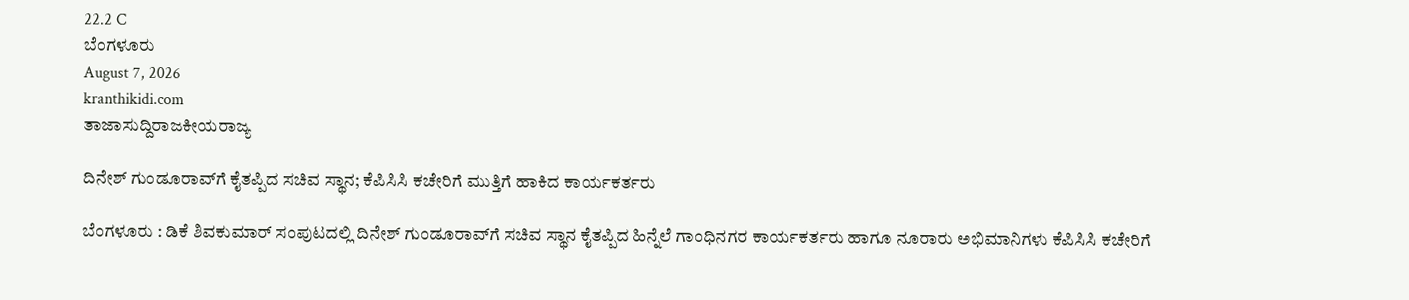22.2 C
ಬೆಂಗಳೂರು
August 7, 2026
kranthikidi.com
ತಾಜಾಸುದ್ದಿರಾಜಕೀಯರಾಜ್ಯ

ದಿನೇಶ್ ಗುಂಡೂರಾವ್‌ಗೆ ಕೈತಪ್ಪಿದ ಸಚಿವ ಸ್ಥಾನ; ಕೆಪಿಸಿಸಿ ಕಚೇರಿಗೆ ಮುತ್ತಿಗೆ ಹಾಕಿದ ಕಾರ್ಯಕರ್ತರು

ಬೆಂಗಳೂರು : ಡಿಕೆ ಶಿವಕುಮಾರ್ ಸಂಪುಟದಲ್ಲಿ ದಿನೇಶ್ ಗುಂಡೂರಾವ್‌ಗೆ ಸಚಿವ ಸ್ಥಾನ ಕೈತಪ್ಪಿದ ಹಿನ್ನೆಲೆ ಗಾಂಧಿನಗರ ಕಾರ್ಯಕರ್ತರು ಹಾಗೂ ನೂರಾರು ಅಭಿಮಾನಿಗಳು ಕೆಪಿಸಿಸಿ ಕಚೇರಿಗೆ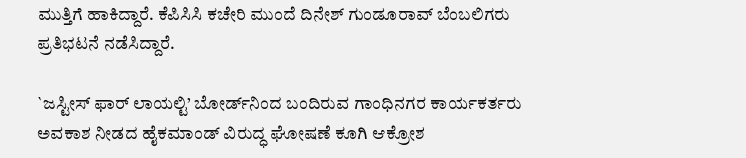ಮುತ್ತಿಗೆ ಹಾಕಿದ್ದಾರೆ. ಕೆಪಿಸಿಸಿ ಕಚೇರಿ ಮುಂದೆ ದಿನೇಶ್ ಗುಂಡೂರಾವ್ ಬೆಂಬಲಿಗರು ಪ್ರತಿಭಟನೆ ನಡೆಸಿದ್ದಾರೆ.

`ಜಸ್ಟೀಸ್ ಫಾರ್ ಲಾಯಲ್ಟಿ’ ಬೋರ್ಡ್‌ನಿಂದ ಬಂದಿರುವ ಗಾಂಧಿನಗರ ಕಾರ್ಯಕರ್ತರು ಅವಕಾಶ ನೀಡದ ಹೈಕಮಾಂಡ್ ವಿರುದ್ಧ ಘೋಷಣೆ ಕೂಗಿ ಆಕ್ರೋಶ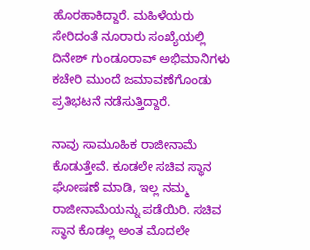ಹೊರಹಾಕಿದ್ದಾರೆ. ಮಹಿಳೆಯರು ಸೇರಿದಂತೆ ನೂರಾರು ಸಂಖ್ಯೆಯಲ್ಲಿ ದಿನೇಶ್ ಗುಂಡೂರಾವ್ ಅಭಿಮಾನಿಗಳು ಕಚೇರಿ ಮುಂದೆ ಜಮಾವಣೆಗೊಂಡು ಪ್ರತಿಭಟನೆ ನಡೆಸುತ್ತಿದ್ದಾರೆ.

ನಾವು ಸಾಮೂಹಿಕ ರಾಜೀನಾಮೆ ಕೊಡುತ್ತೇವೆ. ಕೂಡಲೇ ಸಚಿವ ಸ್ಥಾನ ಘೋಷಣೆ ಮಾಡಿ, ಇಲ್ಲ ನಮ್ಮ ರಾಜೀನಾಮೆಯನ್ನು ಪಡೆಯಿರಿ. ಸಚಿವ ಸ್ಥಾನ ಕೊಡಲ್ಲ ಅಂತ ಮೊದಲೇ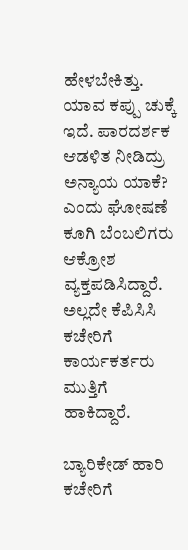ಹೇಳಬೇಕಿತ್ತು. ಯಾವ ಕಪ್ಪು ಚುಕ್ಕೆ ಇದೆ. ಪಾರದರ್ಶಕ ಆಡಳಿತ ನೀಡಿದ್ರು ಅನ್ಯಾಯ ಯಾಕೆ? ಎಂದು ಘೋಷಣೆ ಕೂಗಿ ಬೆಂಬಲಿಗರು ಆಕ್ರೋಶ ವ್ಯಕ್ತಪಡಿಸಿದ್ದಾರೆ. ಅಲ್ಲದೇ ಕೆಪಿಸಿಸಿ ಕಚೇರಿಗೆ ಕಾರ್ಯಕರ್ತರು ಮುತ್ತಿಗೆ ಹಾಕಿದ್ದಾರೆ.

ಬ್ಯಾರಿಕೇಡ್ ಹಾರಿ ಕಚೇರಿಗೆ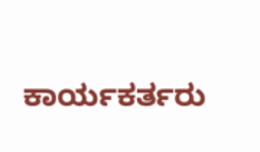ಕಾರ್ಯಕರ್ತರು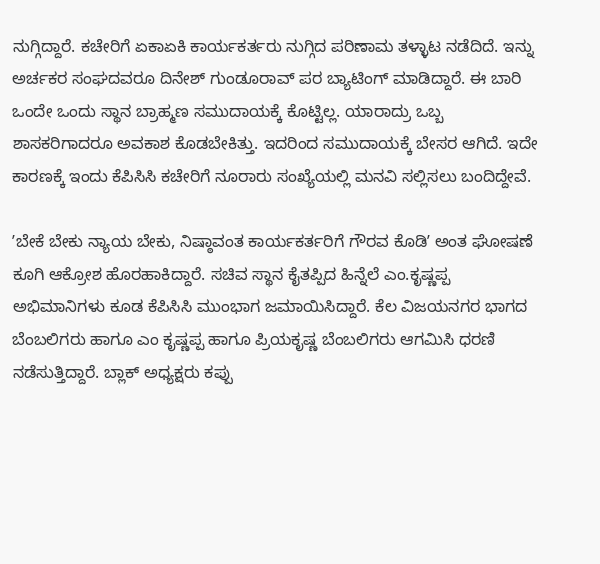ನುಗ್ಗಿದ್ದಾರೆ. ಕಚೇರಿಗೆ ಏಕಾಏಕಿ ಕಾರ್ಯಕರ್ತರು ನುಗ್ಗಿದ ಪರಿಣಾಮ ತಳ್ಳಾಟ ನಡೆದಿದೆ. ಇನ್ನು ಅರ್ಚಕರ ಸಂಘದವರೂ ದಿನೇಶ್ ಗುಂಡೂರಾವ್ ಪರ ಬ್ಯಾಟಿಂಗ್ ಮಾಡಿದ್ದಾರೆ. ಈ ಬಾರಿ ಒಂದೇ ಒಂದು ಸ್ಥಾನ ಬ್ರಾಹ್ಮಣ ಸಮುದಾಯಕ್ಕೆ ಕೊಟ್ಟಿಲ್ಲ. ಯಾರಾದ್ರು ಒಬ್ಬ ಶಾಸಕರಿಗಾದರೂ ಅವಕಾಶ ಕೊಡಬೇಕಿತ್ತು. ಇದರಿಂದ ಸಮುದಾಯಕ್ಕೆ ಬೇಸರ ಆಗಿದೆ. ಇದೇ ಕಾರಣಕ್ಕೆ ಇಂದು ಕೆಪಿಸಿಸಿ ಕಚೇರಿಗೆ ನೂರಾರು ಸಂಖ್ಯೆಯಲ್ಲಿ ಮನವಿ ಸಲ್ಲಿಸಲು ಬಂದಿದ್ದೇವೆ.

ʼಬೇಕೆ ಬೇಕು ನ್ಯಾಯ ಬೇಕು, ನಿಷ್ಠಾವಂತ ಕಾರ್ಯಕರ್ತರಿಗೆ ಗೌರವ ಕೊಡಿʼ ಅಂತ ಘೋಷಣೆ ಕೂಗಿ ಆಕ್ರೋಶ ಹೊರಹಾಕಿದ್ದಾರೆ. ಸಚಿವ ಸ್ಥಾನ ಕೈತಪ್ಪಿದ ಹಿನ್ನೆಲೆ ಎಂ.ಕೃಷ್ಣಪ್ಪ ಅಭಿಮಾನಿಗಳು ಕೂಡ ಕೆಪಿಸಿಸಿ ಮುಂಭಾಗ ಜಮಾಯಿಸಿದ್ದಾರೆ. ಕೆಲ ವಿಜಯನಗರ ಭಾಗದ ಬೆಂಬಲಿಗರು ಹಾಗೂ ಎಂ ಕೃಷ್ಣಪ್ಪ ಹಾಗೂ ಪ್ರಿಯಕೃಷ್ಣ ಬೆಂಬಲಿಗರು ಆಗಮಿಸಿ ಧರಣಿ ನಡೆಸುತ್ತಿದ್ದಾರೆ. ಬ್ಲಾಕ್ ಅಧ್ಯಕ್ಷರು ಕಪ್ಪು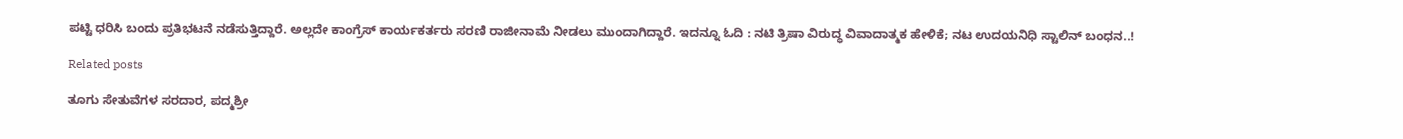ಪಟ್ಟಿ ಧರಿಸಿ ಬಂದು ಪ್ರತಿಭಟನೆ ನಡೆಸುತ್ತಿದ್ದಾರೆ. ಅಲ್ಲದೇ ಕಾಂಗ್ರೆಸ್‌ ಕಾರ್ಯಕರ್ತರು ಸರಣಿ ರಾಜೀನಾಮೆ ನೀಡಲು ಮುಂದಾಗಿದ್ದಾರೆ. ಇದನ್ನೂ ಓದಿ : ನಟಿ ತ್ರಿಷಾ ವಿರುದ್ಧ ವಿವಾದಾತ್ಮಕ ಹೇಳಿಕೆ; ನಟ ಉದಯನಿಧಿ ಸ್ಟಾಲಿನ್ ಬಂಧನ..!

Related posts

ತೂಗು ಸೇತುವೆಗಳ ಸರದಾರ, ಪದ್ಮಶ್ರೀ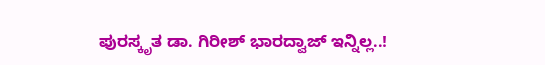ಪುರಸ್ಕೃತ ಡಾ. ಗಿರೀಶ್ ಭಾರದ್ವಾಜ್ ಇನ್ನಿಲ್ಲ..!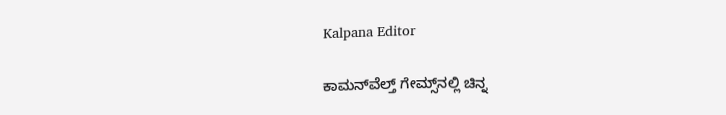Kalpana Editor

ಕಾಮನ್‌ವೆಲ್ತ್‌ ಗೇಮ್ಸ್‌ನಲ್ಲಿ ಚಿನ್ನ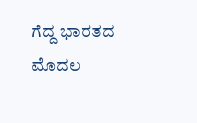ಗೆದ್ದ ಭಾರತದ ಮೊದಲ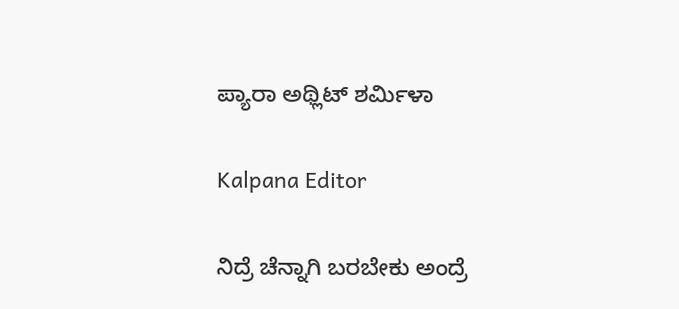ಪ್ಯಾರಾ ಅಥ್ಲಿಟ್‌ ಶರ್ಮಿಳಾ

Kalpana Editor

ನಿದ್ರೆ ಚೆನ್ನಾಗಿ ಬರಬೇಕು ಅಂದ್ರೆ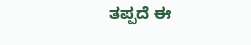ತಪ್ಪದೆ ಈ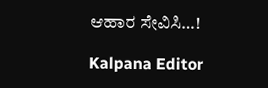ಆಹಾರ ಸೇವಿಸಿ…!

Kalpana Editor